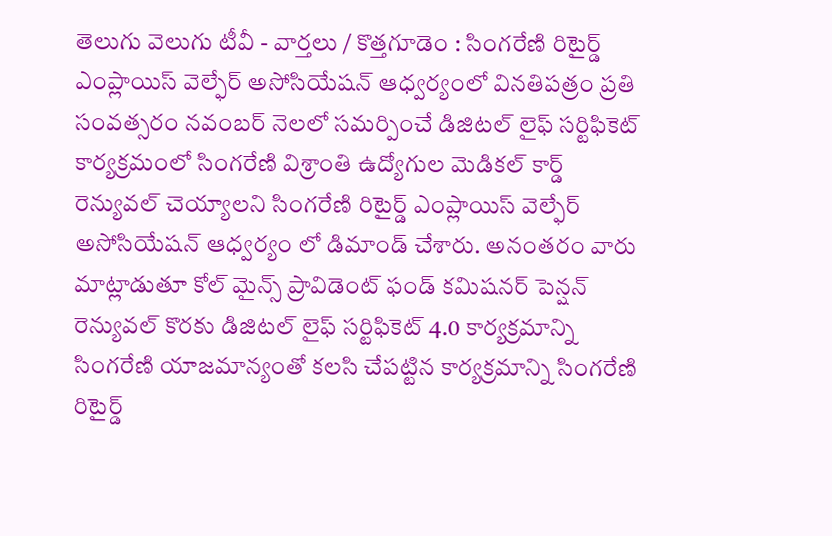తెలుగు వెలుగు టీవీ - వార్తలు / కొత్తగూడెం : సింగరేణి రిటైర్డ్ ఎంప్లాయిస్ వెల్ఫేర్ అసోసియేషన్ ఆధ్వర్యంలో వినతిపత్రం ప్రతి సంవత్సరం నవంబర్ నెలలో సమర్పించే డిజిటల్ లైఫ్ సర్టిఫికెట్ కార్యక్రమంలో సింగరేణి విశ్రాంతి ఉద్యోగుల మెడికల్ కార్డ్ రెన్యువల్ చెయ్యాలని సింగరేణి రిటైర్డ్ ఎంప్లాయిస్ వెల్ఫేర్ అసోసియేషన్ ఆధ్వర్యం లో డిమాండ్ చేశారు. అనంతరం వారు మాట్లాడుతూ కోల్ మైన్స్ ప్రావిడెంట్ ఫండ్ కమిషనర్ పెన్షన్ రెన్యువల్ కొరకు డిజిటల్ లైఫ్ సర్టిఫికెట్ 4.0 కార్యక్రమాన్ని సింగరేణి యాజమాన్యంతో కలసి చేపట్టిన కార్యక్రమాన్ని సింగరేణి రిటైర్డ్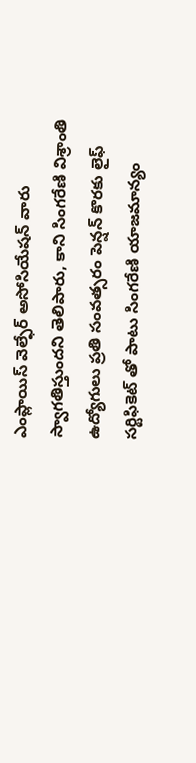ఎంప్లాయిస్ వెల్ఫేర్ అసోసియేషన్ వారు స్వాగతిస్తుందని తెలిపారు, కాని సింగరేణి విశ్రాంతి ఉద్యోగులు ప్రతి సంవత్సరం పెన్షన్ కొరకు లైఫ్ సర్టిఫికెట్ తో పాటు సింగరేణి యాజమాన్యం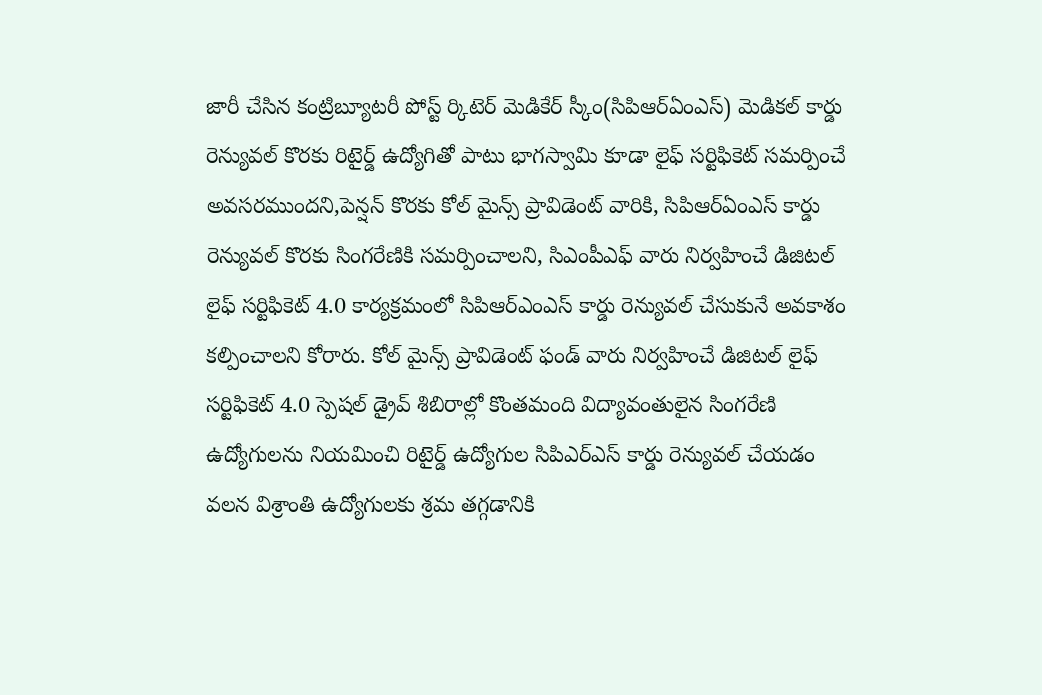జారీ చేసిన కంట్రిబ్యూటరీ పోస్ట్ ర్కిటెర్ మెడికేర్ స్కీం(సిపిఆర్ఏంఎస్) మెడికల్ కార్డు రెన్యువల్ కొరకు రిటైర్డ్ ఉద్యోగితో పాటు భాగస్వామి కూడా లైఫ్ సర్టిఫికెట్ సమర్పించే అవసరముందని,పెన్షన్ కొరకు కోల్ మైన్స్ ప్రావిడెంట్ వారికి, సిపిఆర్ఏంఎస్ కార్డు రెన్యువల్ కొరకు సింగరేణికి సమర్పించాలని, సిఎంపీఎఫ్ వారు నిర్వహించే డిజిటల్ లైఫ్ సర్టిఫికెట్ 4.0 కార్యక్రమంలో సిపిఆర్ఎంఎస్ కార్డు రెన్యువల్ చేసుకునే అవకాశం కల్పించాలని కోరారు. కోల్ మైన్స్ ప్రావిడెంట్ ఫండ్ వారు నిర్వహించే డిజిటల్ లైఫ్ సర్టిఫికెట్ 4.0 స్పెషల్ డ్రైవ్ శిబిరాల్లో కొంతమంది విద్యావంతులైన సింగరేణి ఉద్యోగులను నియమించి రిటైర్డ్ ఉద్యోగుల సిపిఎర్ఎస్ కార్డు రెన్యువల్ చేయడం వలన విశ్రాంతి ఉద్యోగులకు శ్రమ తగ్గడానికి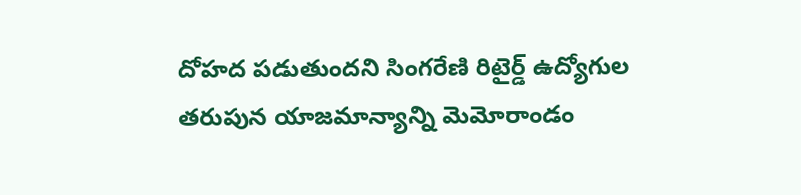దోహద పడుతుందని సింగరేణి రిటైర్డ్ ఉద్యోగుల తరుపున యాజమాన్యాన్ని మెమోరాండం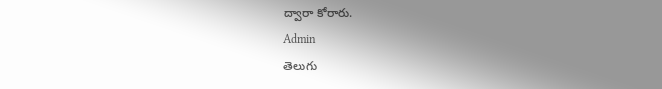ద్వారా కోరారు.
Admin
తెలుగు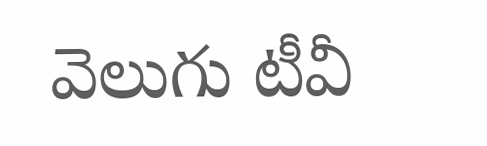వెలుగు టీవీ